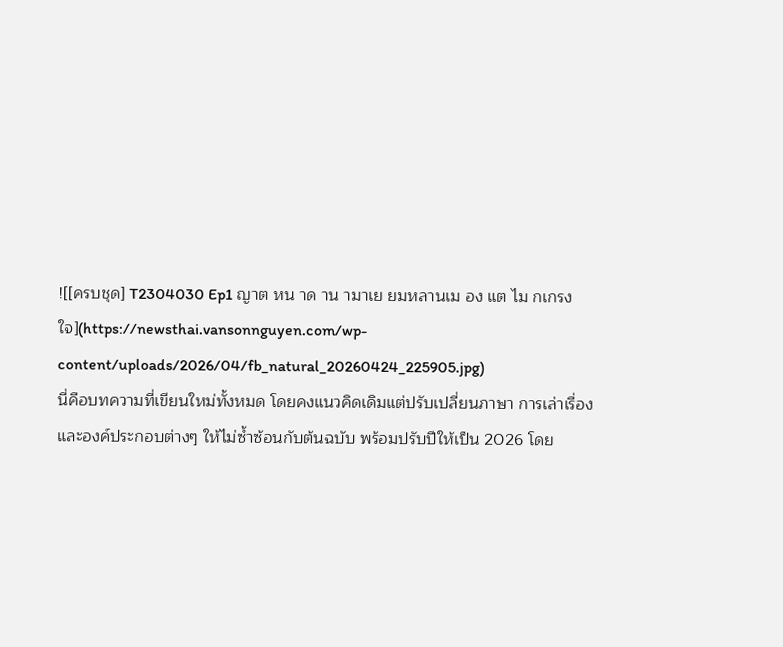![[ครบชุด] T2304030 Ep1 ญาต หน าด าน ามาเย ยมหลานเม อง แต ไม กเกรงใจ](https://newsthai.vansonnguyen.com/wp-content/uploads/2026/04/fb_natural_20260424_225905.jpg)
นี่คือบทความที่เขียนใหม่ทั้งหมด โดยคงแนวคิดเดิมแต่ปรับเปลี่ยนภาษา การเล่าเรื่อง และองค์ประกอบต่างๆ ให้ไม่ซ้ำซ้อนกับต้นฉบับ พร้อมปรับปีให้เป็น 2026 โดย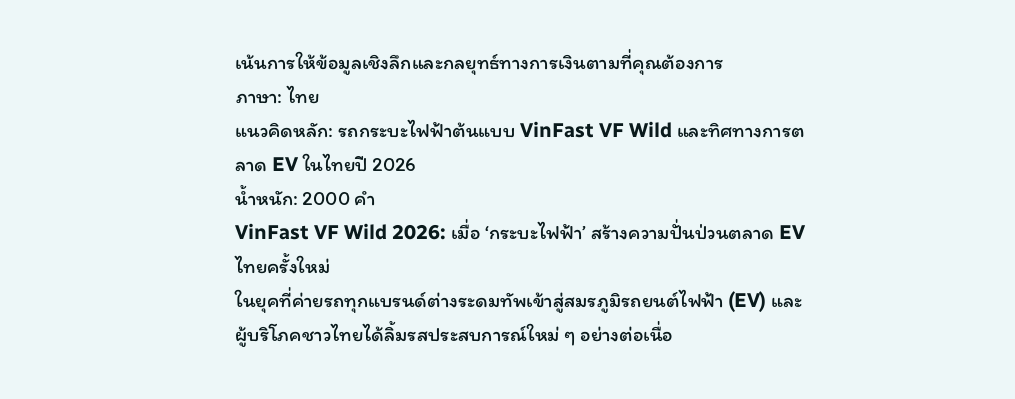เน้นการให้ข้อมูลเชิงลึกและกลยุทธ์ทางการเงินตามที่คุณต้องการ
ภาษา: ไทย
แนวคิดหลัก: รถกระบะไฟฟ้าต้นแบบ VinFast VF Wild และทิศทางการตลาด EV ในไทยปี 2026
น้ำหนัก: 2000 คำ
VinFast VF Wild 2026: เมื่อ ‘กระบะไฟฟ้า’ สร้างความปั่นป่วนตลาด EV ไทยครั้งใหม่
ในยุคที่ค่ายรถทุกแบรนด์ต่างระดมทัพเข้าสู่สมรภูมิรถยนต์ไฟฟ้า (EV) และผู้บริโภคชาวไทยได้ลิ้มรสประสบการณ์ใหม่ ๆ อย่างต่อเนื่อ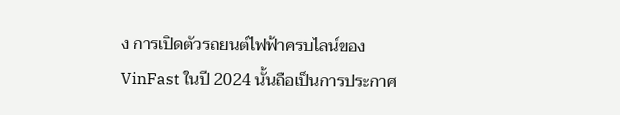ง การเปิดตัวรถยนต์ไฟฟ้าครบไลน์ของ VinFast ในปี 2024 นั้นถือเป็นการประกาศ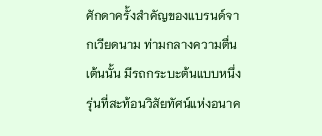ศักดาครั้งสำคัญของแบรนด์จากเวียดนาม ท่ามกลางความตื่นเต้นนั้น มีรถกระบะต้นแบบหนึ่งรุ่นที่สะท้อนวิสัยทัศน์แห่งอนาค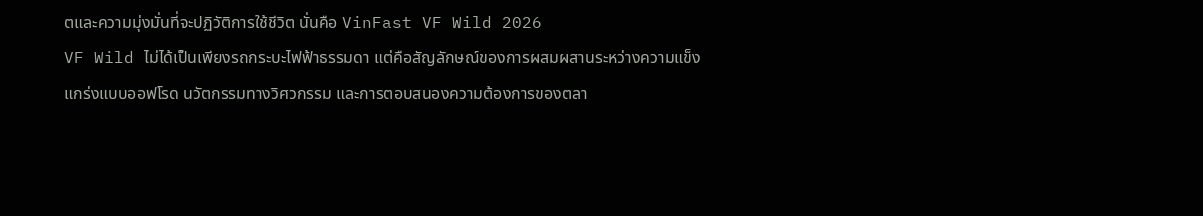ตและความมุ่งมั่นที่จะปฏิวัติการใช้ชีวิต นั่นคือ VinFast VF Wild 2026
VF Wild ไม่ได้เป็นเพียงรถกระบะไฟฟ้าธรรมดา แต่คือสัญลักษณ์ของการผสมผสานระหว่างความแข็งแกร่งแบบออฟโรด นวัตกรรมทางวิศวกรรม และการตอบสนองความต้องการของตลา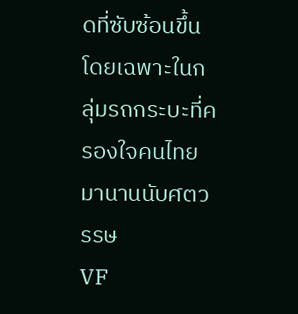ดที่ซับซ้อนขึ้น โดยเฉพาะในกลุ่มรถกระบะที่ครองใจคนไทยมานานนับศตวรรษ
VF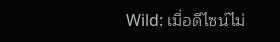Wild: เมื่อดีไซน์ไม่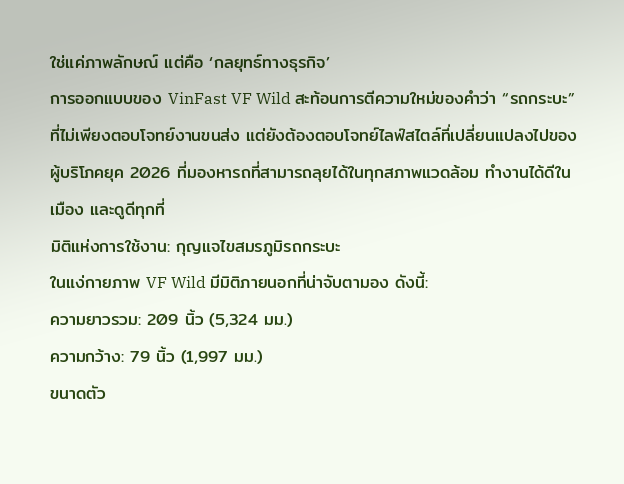ใช่แค่ภาพลักษณ์ แต่คือ ‘กลยุทธ์ทางธุรกิจ’
การออกแบบของ VinFast VF Wild สะท้อนการตีความใหม่ของคำว่า “รถกระบะ” ที่ไม่เพียงตอบโจทย์งานขนส่ง แต่ยังต้องตอบโจทย์ไลฟ์สไตล์ที่เปลี่ยนแปลงไปของผู้บริโภคยุค 2026 ที่มองหารถที่สามารถลุยได้ในทุกสภาพแวดล้อม ทำงานได้ดีในเมือง และดูดีทุกที่
มิติแห่งการใช้งาน: กุญแจไขสมรภูมิรถกระบะ
ในแง่กายภาพ VF Wild มีมิติภายนอกที่น่าจับตามอง ดังนี้:
ความยาวรวม: 209 นิ้ว (5,324 มม.)
ความกว้าง: 79 นิ้ว (1,997 มม.)
ขนาดตัว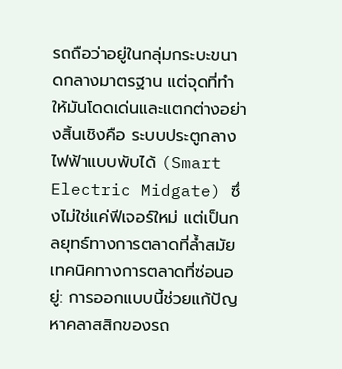รถถือว่าอยู่ในกลุ่มกระบะขนาดกลางมาตรฐาน แต่จุดที่ทำให้มันโดดเด่นและแตกต่างอย่างสิ้นเชิงคือ ระบบประตูกลางไฟฟ้าแบบพับได้ (Smart Electric Midgate) ซึ่งไม่ใช่แค่ฟีเจอร์ใหม่ แต่เป็นกลยุทธ์ทางการตลาดที่ล้ำสมัย
เทคนิคทางการตลาดที่ซ่อนอยู่: การออกแบบนี้ช่วยแก้ปัญหาคลาสสิกของรถ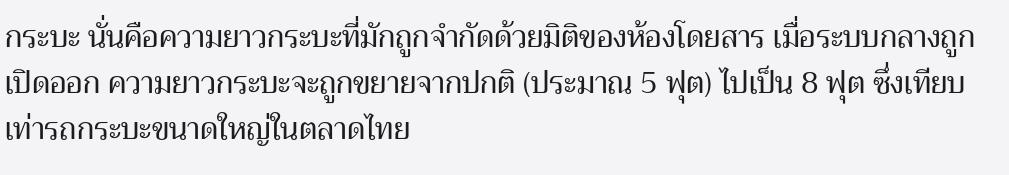กระบะ นั่นคือความยาวกระบะที่มักถูกจำกัดด้วยมิติของห้องโดยสาร เมื่อระบบกลางถูกเปิดออก ความยาวกระบะจะถูกขยายจากปกติ (ประมาณ 5 ฟุต) ไปเป็น 8 ฟุต ซึ่งเทียบเท่ารถกระบะขนาดใหญ่ในตลาดไทย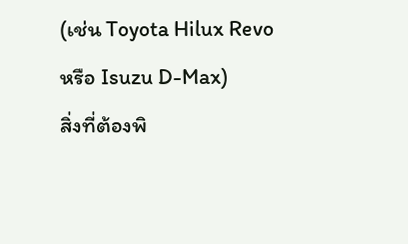(เช่น Toyota Hilux Revo หรือ Isuzu D-Max)
สิ่งที่ต้องพิ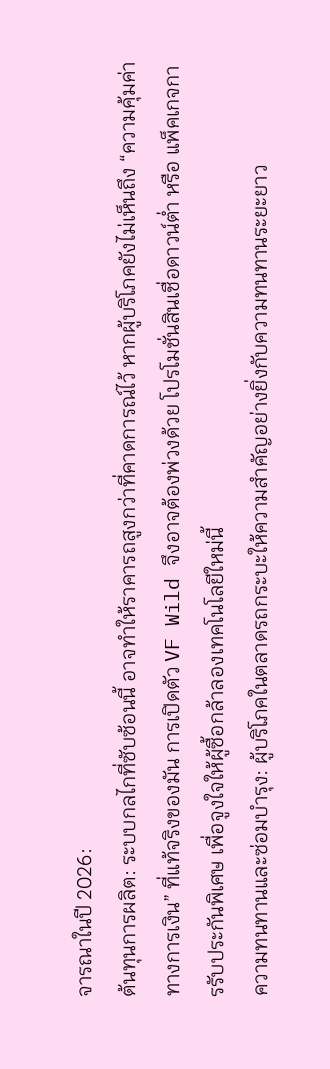จารณาในปี 2026:
ต้นทุนการผลิต: ระบบกลไกที่ซับซ้อนนี้ อาจทำให้ราคารถสูงกว่าที่คาดการณ์ไว้ หากผู้บริโภคยังไม่เห็นถึง “ความคุ้มค่าทางการเงิน” ที่แท้จริงของมัน การเปิดตัว VF Wild จึงอาจต้องพ่วงด้วย โปรโมชั่นสินเชื่อดาวน์ต่ำ หรือ แพ็คเกจการรับประกันพิเศษ เพื่อจูงใจให้ผู้ซื้อกล้าลองเทคโนโลยีใหม่นี้
ความทนทานและซ่อมบำรุง: ผู้บริโภคในตลาดรถกระบะให้ความสำคัญอย่างยิ่งกับความทนทานระยะยาว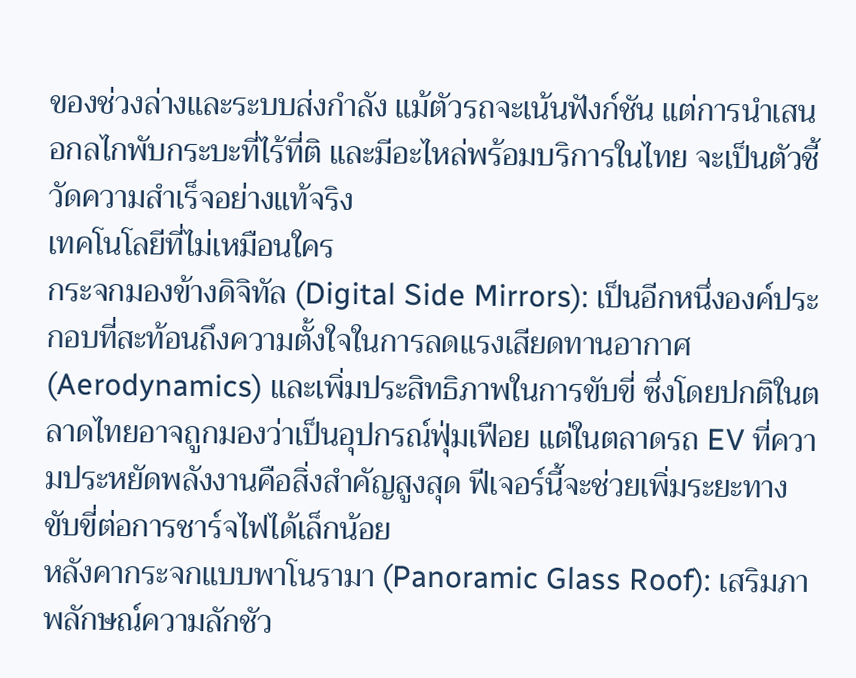ของช่วงล่างและระบบส่งกำลัง แม้ตัวรถจะเน้นฟังก์ชัน แต่การนำเสนอกลไกพับกระบะที่ไร้ที่ติ และมีอะไหล่พร้อมบริการในไทย จะเป็นตัวชี้วัดความสำเร็จอย่างแท้จริง
เทคโนโลยีที่ไม่เหมือนใคร
กระจกมองข้างดิจิทัล (Digital Side Mirrors): เป็นอีกหนึ่งองค์ประกอบที่สะท้อนถึงความตั้งใจในการลดแรงเสียดทานอากาศ (Aerodynamics) และเพิ่มประสิทธิภาพในการขับขี่ ซึ่งโดยปกติในตลาดไทยอาจถูกมองว่าเป็นอุปกรณ์ฟุ่มเฟือย แต่ในตลาดรถ EV ที่ความประหยัดพลังงานคือสิ่งสำคัญสูงสุด ฟีเจอร์นี้จะช่วยเพิ่มระยะทางขับขี่ต่อการชาร์จไฟได้เล็กน้อย
หลังคากระจกแบบพาโนรามา (Panoramic Glass Roof): เสริมภาพลักษณ์ความลักชัว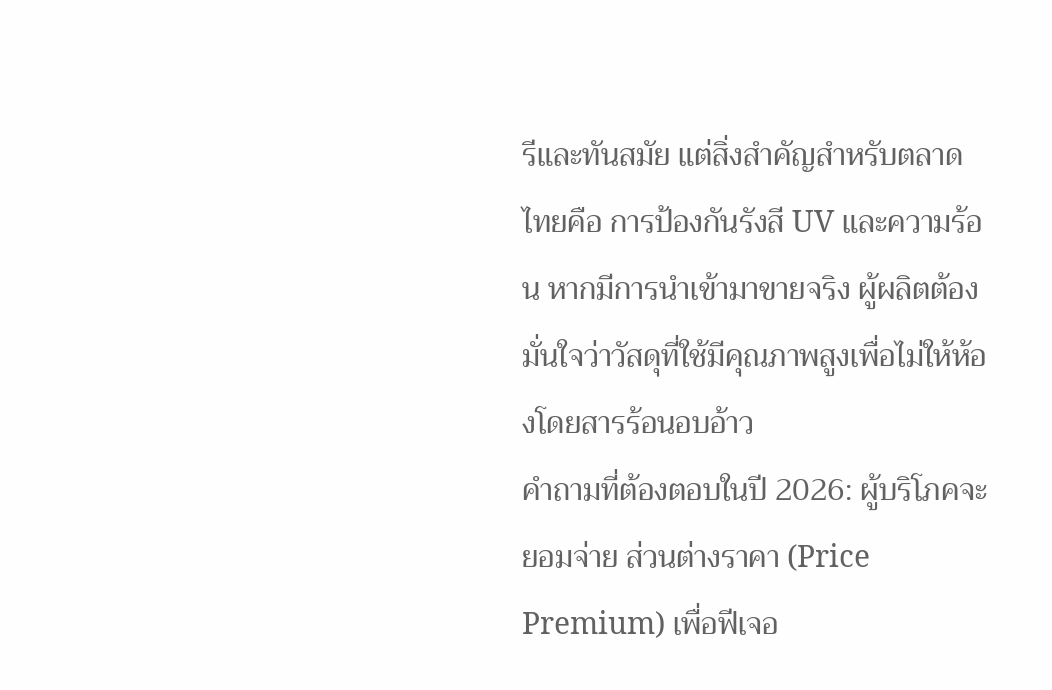รีและทันสมัย แต่สิ่งสำคัญสำหรับตลาดไทยคือ การป้องกันรังสี UV และความร้อน หากมีการนำเข้ามาขายจริง ผู้ผลิตต้องมั่นใจว่าวัสดุที่ใช้มีคุณภาพสูงเพื่อไม่ให้ห้องโดยสารร้อนอบอ้าว
คำถามที่ต้องตอบในปี 2026: ผู้บริโภคจะยอมจ่าย ส่วนต่างราคา (Price Premium) เพื่อฟีเจอ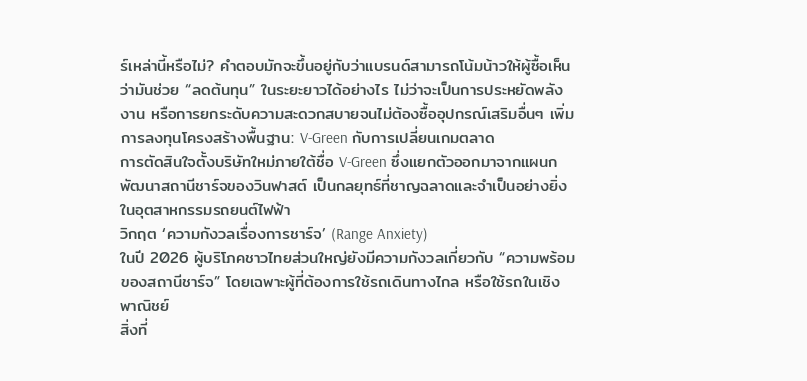ร์เหล่านี้หรือไม่? คำตอบมักจะขึ้นอยู่กับว่าแบรนด์สามารถโน้มน้าวให้ผู้ซื้อเห็นว่ามันช่วย “ลดต้นทุน” ในระยะยาวได้อย่างไร ไม่ว่าจะเป็นการประหยัดพลังงาน หรือการยกระดับความสะดวกสบายจนไม่ต้องซื้ออุปกรณ์เสริมอื่นๆ เพิ่ม
การลงทุนโครงสร้างพื้นฐาน: V-Green กับการเปลี่ยนเกมตลาด
การตัดสินใจตั้งบริษัทใหม่ภายใต้ชื่อ V-Green ซึ่งแยกตัวออกมาจากแผนกพัฒนาสถานีชาร์จของวินฟาสต์ เป็นกลยุทธ์ที่ชาญฉลาดและจำเป็นอย่างยิ่งในอุตสาหกรรมรถยนต์ไฟฟ้า
วิกฤต ‘ความกังวลเรื่องการชาร์จ’ (Range Anxiety)
ในปี 2026 ผู้บริโภคชาวไทยส่วนใหญ่ยังมีความกังวลเกี่ยวกับ “ความพร้อมของสถานีชาร์จ” โดยเฉพาะผู้ที่ต้องการใช้รถเดินทางไกล หรือใช้รถในเชิงพาณิชย์
สิ่งที่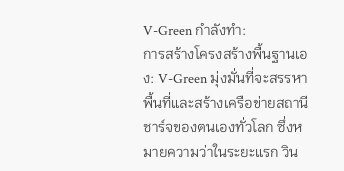V-Green กำลังทำ:
การสร้างโครงสร้างพื้นฐานเอง: V-Green มุ่งมั่นที่จะสรรหาพื้นที่และสร้างเครือข่ายสถานีชาร์จของตนเองทั่วโลก ซึ่งหมายความว่าในระยะแรก วิน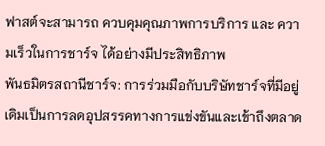ฟาสต์จะสามารถ ควบคุมคุณภาพการบริการ และ ความเร็วในการชาร์จ ได้อย่างมีประสิทธิภาพ
พันธมิตรสถานีชาร์จ: การร่วมมือกับบริษัทชาร์จที่มีอยู่เดิมเป็นการลดอุปสรรคทางการแข่งขันและเข้าถึงตลาด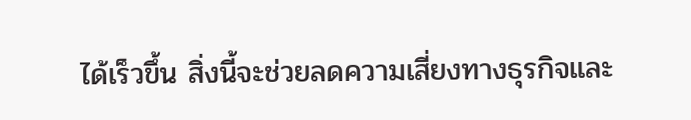ได้เร็วขึ้น สิ่งนี้จะช่วยลดความเสี่ยงทางธุรกิจและ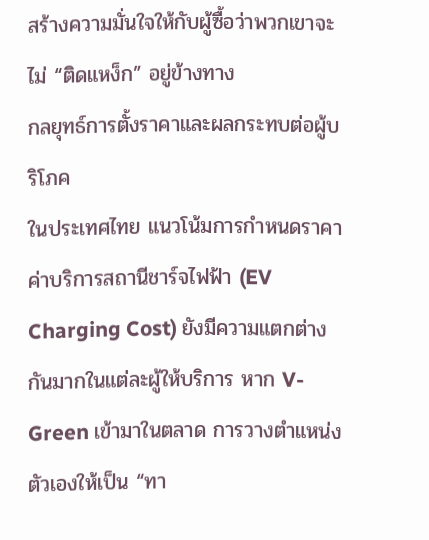สร้างความมั่นใจให้กับผู้ซื้อว่าพวกเขาจะไม่ “ติดแหง็ก” อยู่ข้างทาง
กลยุทธ์การตั้งราคาและผลกระทบต่อผู้บริโภค
ในประเทศไทย แนวโน้มการกำหนดราคาค่าบริการสถานีชาร์จไฟฟ้า (EV Charging Cost) ยังมีความแตกต่างกันมากในแต่ละผู้ให้บริการ หาก V-Green เข้ามาในตลาด การวางตำแหน่งตัวเองให้เป็น “ทา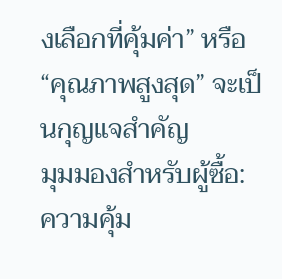งเลือกที่คุ้มค่า” หรือ “คุณภาพสูงสุด” จะเป็นกุญแจสำคัญ
มุมมองสำหรับผู้ซื้อ:
ความคุ้ม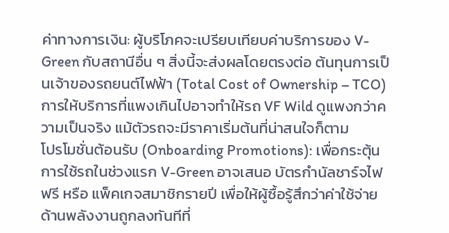ค่าทางการเงิน: ผู้บริโภคจะเปรียบเทียบค่าบริการของ V-Green กับสถานีอื่น ๆ สิ่งนี้จะส่งผลโดยตรงต่อ ต้นทุนการเป็นเจ้าของรถยนต์ไฟฟ้า (Total Cost of Ownership – TCO) การให้บริการที่แพงเกินไปอาจทำให้รถ VF Wild ดูแพงกว่าความเป็นจริง แม้ตัวรถจะมีราคาเริ่มต้นที่น่าสนใจก็ตาม
โปรโมชั่นต้อนรับ (Onboarding Promotions): เพื่อกระตุ้นการใช้รถในช่วงแรก V-Green อาจเสนอ บัตรกำนัลชาร์จไฟฟรี หรือ แพ็คเกจสมาชิกรายปี เพื่อให้ผู้ซื้อรู้สึกว่าค่าใช้จ่ายด้านพลังงานถูกลงทันทีที่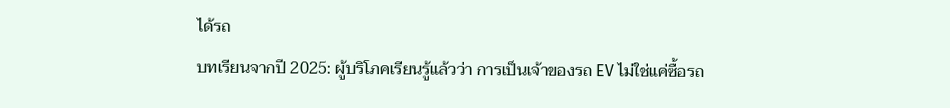ได้รถ
บทเรียนจากปี 2025: ผู้บริโภคเรียนรู้แล้วว่า การเป็นเจ้าของรถ EV ไม่ใช่แค่ซื้อรถ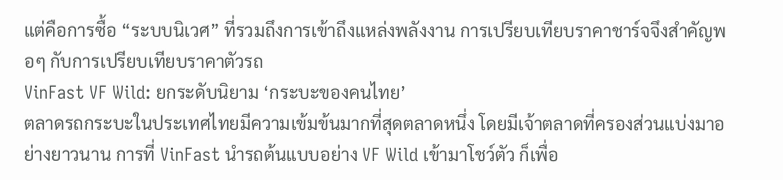แต่คือการซื้อ “ระบบนิเวศ” ที่รวมถึงการเข้าถึงแหล่งพลังงาน การเปรียบเทียบราคาชาร์จจึงสำคัญพอๆ กับการเปรียบเทียบราคาตัวรถ
VinFast VF Wild: ยกระดับนิยาม ‘กระบะของคนไทย’
ตลาดรถกระบะในประเทศไทยมีความเข้มข้นมากที่สุดตลาดหนึ่ง โดยมีเจ้าตลาดที่ครองส่วนแบ่งมาอย่างยาวนาน การที่ VinFast นำรถต้นแบบอย่าง VF Wild เข้ามาโชว์ตัว ก็เพื่อ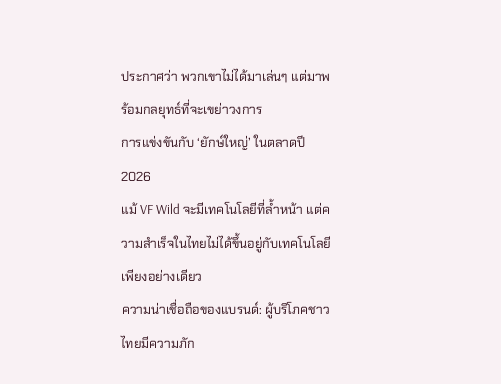ประกาศว่า พวกเขาไม่ได้มาเล่นๆ แต่มาพร้อมกลยุทธ์ที่จะเขย่าวงการ
การแข่งขันกับ ‘ยักษ์ใหญ่’ ในตลาดปี 2026
แม้ VF Wild จะมีเทคโนโลยีที่ล้ำหน้า แต่ความสำเร็จในไทยไม่ได้ขึ้นอยู่กับเทคโนโลยีเพียงอย่างเดียว
ความน่าเชื่อถือของแบรนด์: ผู้บริโภคชาวไทยมีความภัก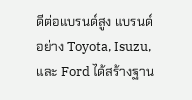ดีต่อแบรนด์สูง แบรนด์อย่าง Toyota, Isuzu, และ Ford ได้สร้างฐาน